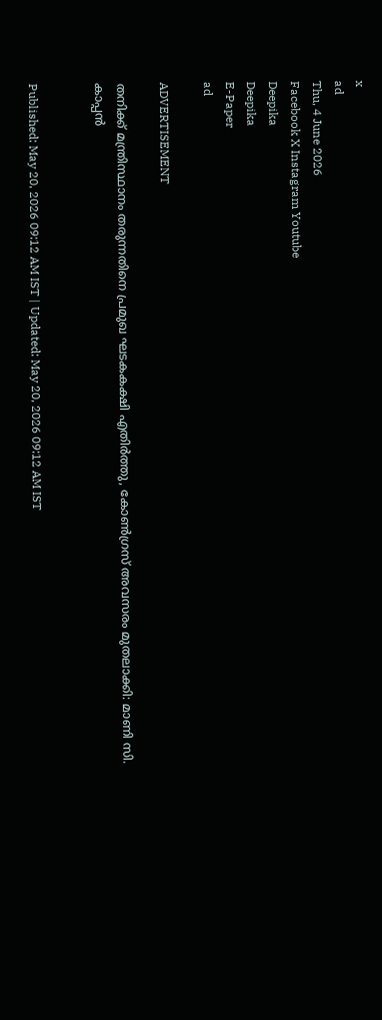x
ad
Thu, 4 June 2026
Facebook X Instagram Youtube
Deepika
Deepika
E-Paper
ad

ADVERTISEMENT

തനിക്ക് മന്ത്രിസ്ഥാനം തരുന്നതിനെ പ്രമുഖ ഘടകകക്ഷി എതിർത്തു, കോൺഗ്രസ് അവസരം മുതലാക്കി: മാണി സി. കാപ്പൻ


Published: May 20, 2026 09:12 AM IST | Updated: May 20, 2026 09:12 AM IST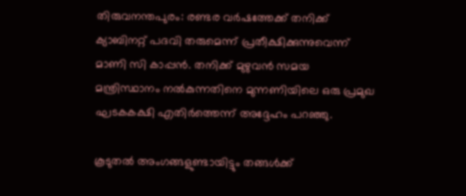തിരുവനന്തപുരം: രണ്ടര വർഷത്തേക്ക് തനിക്ക് ക്യാബിനറ്റ് പദവി തരുമെന്ന് പ്രതീക്ഷിക്കുന്നുവെന്ന് മാണി സി കാപ്പൻ. തനിക്ക് മുഴുവൻ സമയ മന്ത്രിസ്ഥാനം നൽകുന്നതിനെ മുന്നണിയിലെ ഒരു പ്രമുഖ ഘടകകക്ഷി എതിർത്തെന്ന് അദ്ദേഹം പറഞ്ഞു.

കൂടുതൽ അംഗങ്ങളുണ്ടായിട്ടും തങ്ങൾക്ക്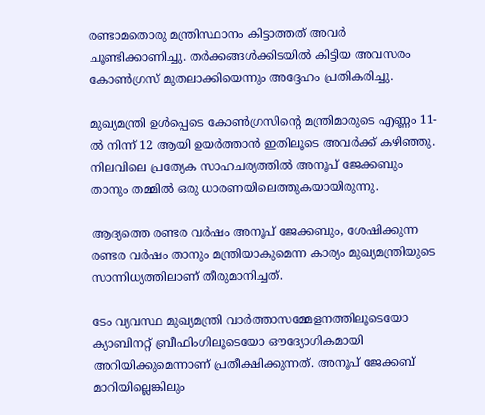രണ്ടാമതൊരു മന്ത്രിസ്ഥാനം കിട്ടാത്തത് അവർ ചൂണ്ടിക്കാണിച്ചു. തർക്കങ്ങൾക്കിടയിൽ കിട്ടിയ അവസരം കോൺഗ്രസ് മുതലാക്കിയെന്നും അദ്ദേഹം പ്രതികരിച്ചു.

മുഖ്യമന്ത്രി ഉൾപ്പെടെ കോൺഗ്രസിന്‍റെ മന്ത്രിമാരുടെ എണ്ണം 11-ൽ നിന്ന് 12 ആയി ഉയർത്താൻ ഇതിലൂടെ അവർക്ക് കഴിഞ്ഞു. നിലവിലെ പ്രത്യേക സാഹചര്യത്തിൽ അനൂപ് ജേക്കബും താനും തമ്മിൽ ഒരു ധാരണയിലെത്തുകയായിരുന്നു.

ആദ്യത്തെ രണ്ടര വർഷം അനൂപ് ജേക്കബും, ശേഷിക്കുന്ന രണ്ടര വർഷം താനും മന്ത്രിയാകുമെന്ന കാര്യം മുഖ്യമന്ത്രിയുടെ സാന്നിധ്യത്തിലാണ് തീരുമാനിച്ചത്.

ടേം വ്യവസ്ഥ മുഖ്യമന്ത്രി വാർത്താസമ്മേളനത്തിലൂടെയോ ക്യാബിനറ്റ് ബ്രീഫിംഗിലൂടെയോ ഔദ്യോഗികമായി അറിയിക്കുമെന്നാണ് പ്രതീക്ഷിക്കുന്നത്. അനൂപ് ജേക്കബ് മാറിയില്ലെങ്കിലും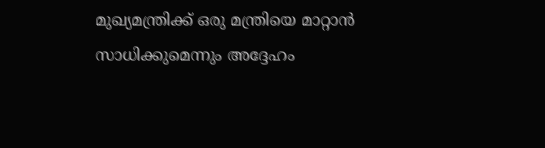മുഖ്യമന്ത്രിക്ക് ഒരു മന്ത്രിയെ മാറ്റാന്‍ സാധിക്കുമെന്നും അദ്ദേഹം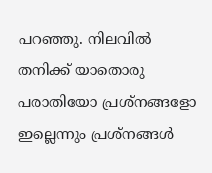പറഞ്ഞു. നിലവിൽ തനിക്ക് യാതൊരു പരാതിയോ പ്രശ്നങ്ങളോ ഇല്ലെന്നും പ്രശ്നങ്ങൾ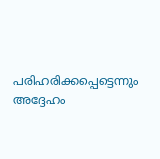പരിഹരിക്കപ്പെട്ടെന്നും അദ്ദേഹം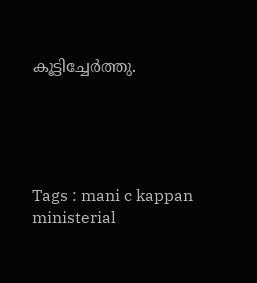കൂട്ടിച്ചേർത്തു.





Tags : mani c kappan ministerial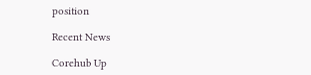position

Recent News

Corehub Up